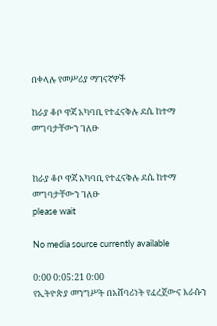በቀላሉ የመሥሪያ ማገናኛዎች

ከራያ ቆቦ ዋጃ አካባቢ የተፈናቅሉ ደሴ ከተማ መግባታቸውን ገለፁ


ከራያ ቆቦ ዋጃ አካባቢ የተፈናቅሉ ደሴ ከተማ መግባታቸውን ገለፁ
please wait

No media source currently available

0:00 0:05:21 0:00
የኢትዮጵያ መንግሥት በአሸባሪነት የፈረጀውና እራሱን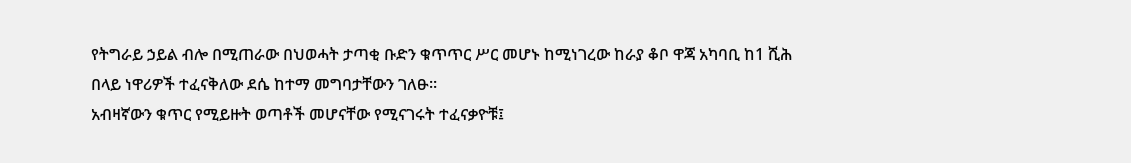የትግራይ ኃይል ብሎ በሚጠራው በህወሓት ታጣቂ ቡድን ቁጥጥር ሥር መሆኑ ከሚነገረው ከራያ ቆቦ ዋጃ አካባቢ ከ1 ሺሕ በላይ ነዋሪዎች ተፈናቅለው ደሴ ከተማ መግባታቸውን ገለፁ።
አብዛኛውን ቁጥር የሚይዙት ወጣቶች መሆናቸው የሚናገሩት ተፈናቃዮቹ፤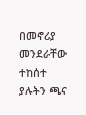በመኖሪያ መንደራቸው ተከሰተ ያሉትን ጫና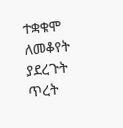ተቋቁሞ ለመቆየት ያደረጉት ጥረት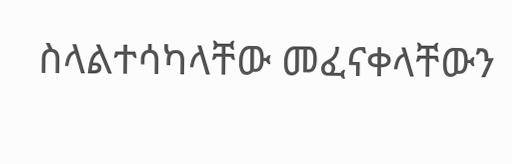ስላልተሳካላቸው መፈናቀላቸውን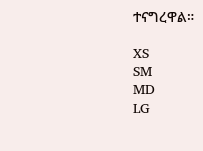ተናግረዋል።

XS
SM
MD
LG